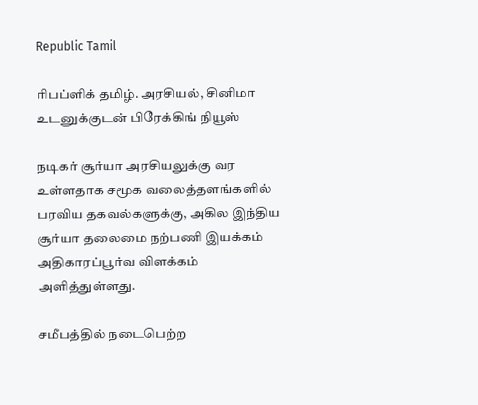Republic Tamil

ரிபப்ளிக் தமிழ். அரசியல், சினிமா உடனுக்குடன் பிரேக்கிங் நியூஸ்

நடிகர் சூர்யா அரசியலுக்கு வர உள்ளதாக சமூக வலைத்தளங்களில் பரவிய தகவல்களுக்கு, அகில இந்திய சூர்யா தலைமை நற்பணி இயக்கம் அதிகாரப்பூர்வ விளக்கம் அளித்துள்ளது.

சமீபத்தில் நடைபெற்ற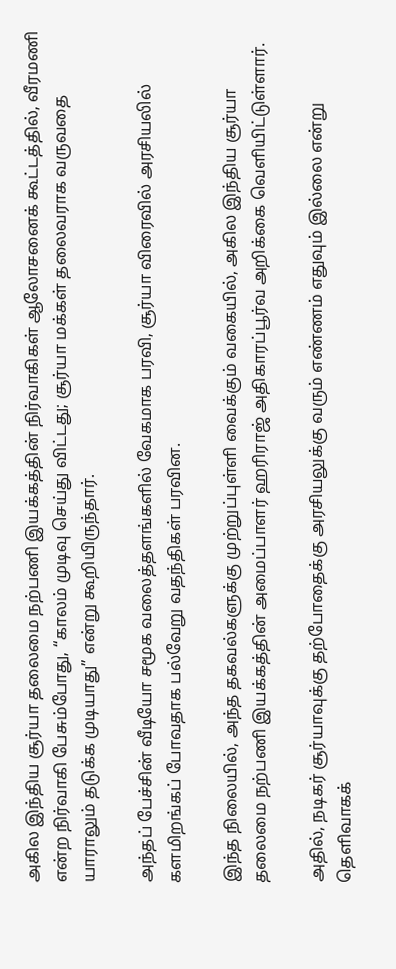அகில இந்திய சூர்யா தலைமை நற்பணி இயக்கத்தின் நிர்வாகிகள் ஆலோசனைக் கூட்டத்தில், வீரமணி என்ற நிர்வாகி பேசும்போது, “காலம் முடிவு செய்து விட்டது; சூர்யா மக்கள் தலைவராக வருவதை யாராலும் தடுக்க முடியாது” என்று கூறியிருந்தார்.

அந்தப் பேச்சின் வீடியோ சமூக வலைத்தளங்களில் வேகமாக பரவி, சூர்யா விரைவில் அரசியலில் களமிறங்கப் போவதாக பல்வேறு வதந்திகள் பரவின.

இந்த நிலையில், அந்த தகவல்களுக்கு முற்றுப்புள்ளி வைக்கும் வகையில், அகில இந்திய சூர்யா தலைமை நற்பணி இயக்கத்தின் அமைப்பாளர் ஹரிராஜ் அதிகாரப்பூர்வ அறிக்கை வெளியிட்டுள்ளார்.

அதில், நடிகர் சூர்யாவுக்கு தற்போதைக்கு அரசியலுக்கு வரும் எண்ணம் எதுவும் இல்லை என்று தெளிவாகக்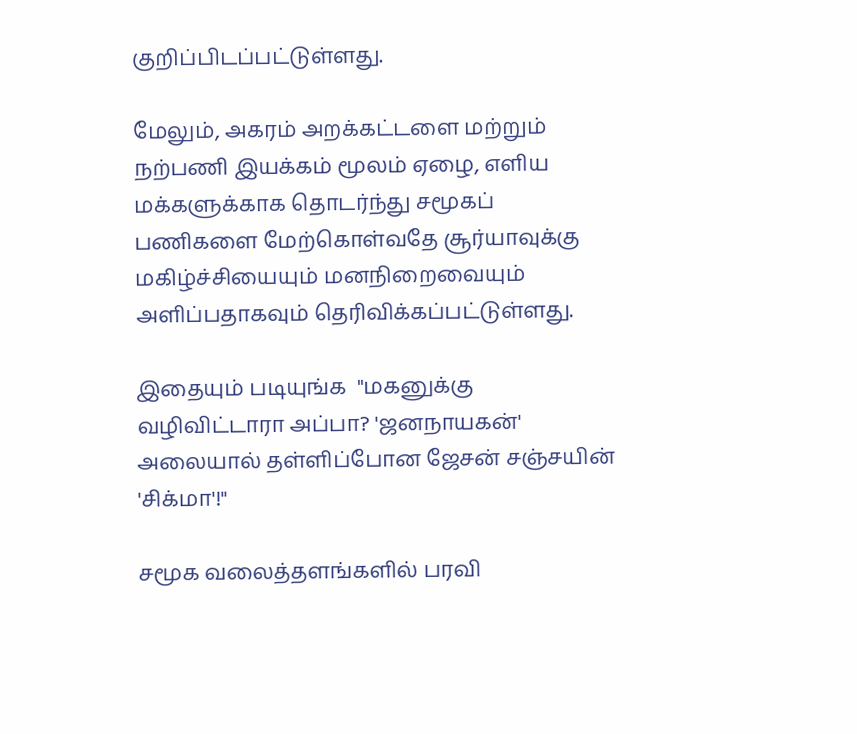குறிப்பிடப்பட்டுள்ளது.

மேலும், அகரம் அறக்கட்டளை மற்றும் நற்பணி இயக்கம் மூலம் ஏழை, எளிய மக்களுக்காக தொடர்ந்து சமூகப் பணிகளை மேற்கொள்வதே சூர்யாவுக்கு மகிழ்ச்சியையும் மனநிறைவையும் அளிப்பதாகவும் தெரிவிக்கப்பட்டுள்ளது.

இதையும் படியுங்க  "மகனுக்கு வழிவிட்டாரா அப்பா? 'ஜனநாயகன்' அலையால் தள்ளிப்போன ஜேசன் சஞ்சயின் 'சிக்மா'!"

சமூக வலைத்தளங்களில் பரவி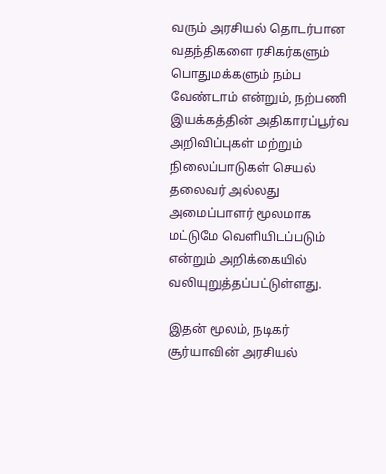வரும் அரசியல் தொடர்பான வதந்திகளை ரசிகர்களும் பொதுமக்களும் நம்ப வேண்டாம் என்றும், நற்பணி இயக்கத்தின் அதிகாரப்பூர்வ அறிவிப்புகள் மற்றும் நிலைப்பாடுகள் செயல் தலைவர் அல்லது அமைப்பாளர் மூலமாக மட்டுமே வெளியிடப்படும் என்றும் அறிக்கையில் வலியுறுத்தப்பட்டுள்ளது.

இதன் மூலம், நடிகர் சூர்யாவின் அரசியல்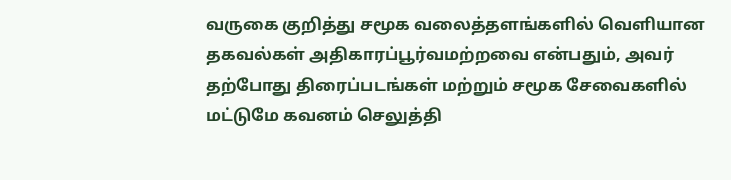வருகை குறித்து சமூக வலைத்தளங்களில் வெளியான தகவல்கள் அதிகாரப்பூர்வமற்றவை என்பதும், அவர் தற்போது திரைப்படங்கள் மற்றும் சமூக சேவைகளில் மட்டுமே கவனம் செலுத்தி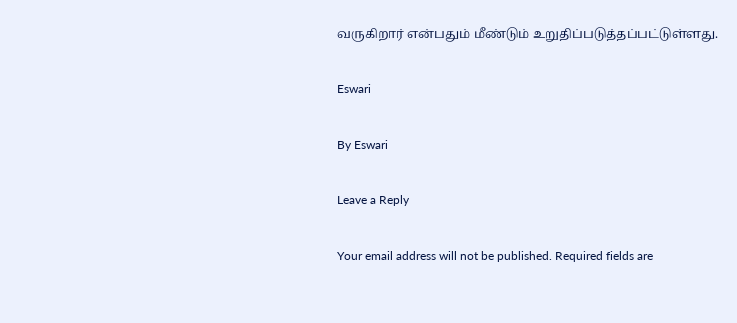வருகிறார் என்பதும் மீண்டும் உறுதிப்படுத்தப்பட்டுள்ளது.

Eswari

By Eswari

Leave a Reply

Your email address will not be published. Required fields are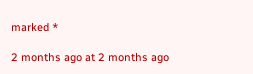marked *

2 months ago at 2 months ago